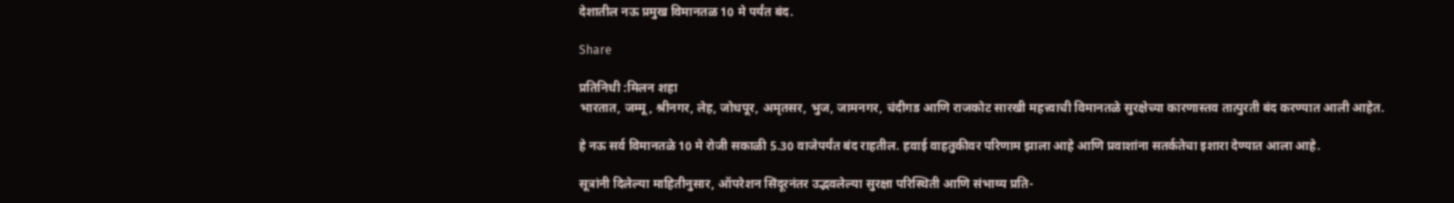देशातील नऊ प्रमुख विमानतळ 10 मे पर्यंत बंद.

Share

प्रतिनिधी :मिलन शहा
भारतात, जम्मू, श्रीनगर, लेह, जोधपूर, अमृतसर, भुज, जामनगर, चंदीगड आणि राजकोट सारखी महत्त्वाची विमानतळे सुरक्षेच्या कारणास्तव तात्पुरती बंद करण्यात आली आहेत.

हे नऊ सर्व विमानतळे 10 मे रोजी सकाळी 5.30 वाजेपर्यंत बंद राहतील. हवाई वाहतुकीवर परिणाम झाला आहे आणि प्रवाशांना सतर्कतेचा इशारा देण्यात आला आहे.

सूत्रांनी दिलेल्या माहितीनुसार, ऑपरेशन सिंदूरनंतर उद्भवलेल्या सुरक्षा परिस्थिती आणि संभाव्य प्रति-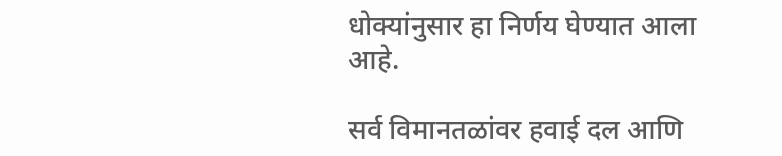धोक्यांनुसार हा निर्णय घेण्यात आला आहे.

सर्व विमानतळांवर हवाई दल आणि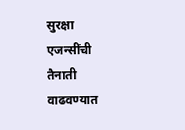सुरक्षा एजन्सींची तैनाती वाढवण्यात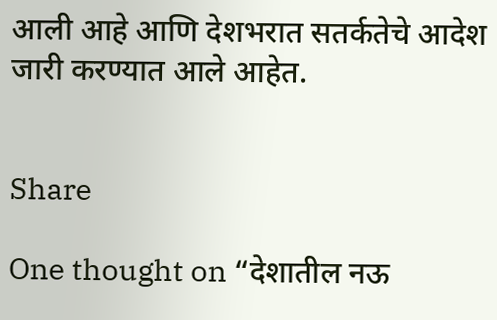आली आहे आणि देशभरात सतर्कतेचे आदेश जारी करण्यात आले आहेत.


Share

One thought on “देशातील नऊ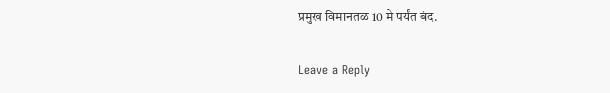प्रमुख विमानतळ 10 मे पर्यंत बंद.

Leave a Reply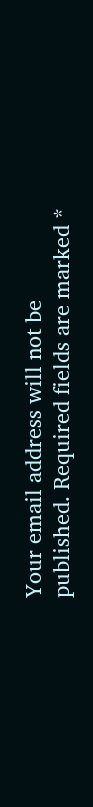Your email address will not be published. Required fields are marked *